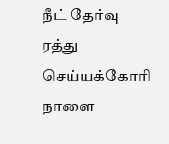நீட் தேர்வு ரத்து செய்யக்கோரி நாளை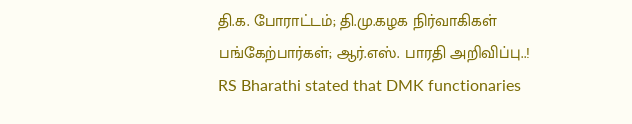தி.க. போராட்டம்; தி.மு.கழக நிர்வாகிகள் பங்கேற்பார்கள்; ஆர்.எஸ். பாரதி அறிவிப்பு..!
RS Bharathi stated that DMK functionaries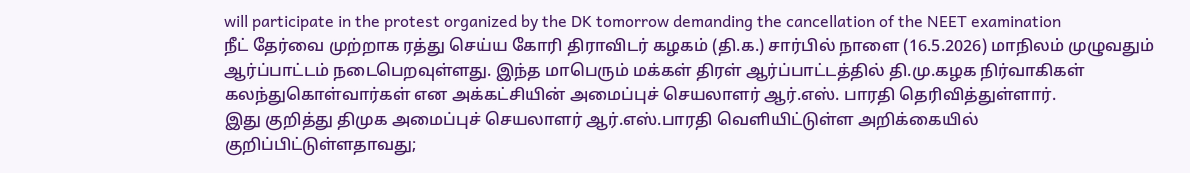will participate in the protest organized by the DK tomorrow demanding the cancellation of the NEET examination
நீட் தேர்வை முற்றாக ரத்து செய்ய கோரி திராவிடர் கழகம் (தி.க.) சார்பில் நாளை (16.5.2026) மாநிலம் முழுவதும் ஆர்ப்பாட்டம் நடைபெறவுள்ளது. இந்த மாபெரும் மக்கள் திரள் ஆர்ப்பாட்டத்தில் தி.மு.கழக நிர்வாகிகள் கலந்துகொள்வார்கள் என அக்கட்சியின் அமைப்புச் செயலாளர் ஆர்.எஸ். பாரதி தெரிவித்துள்ளார்.
இது குறித்து திமுக அமைப்புச் செயலாளர் ஆர்.எஸ்.பாரதி வெளியிட்டுள்ள அறிக்கையில் குறிப்பிட்டுள்ளதாவது;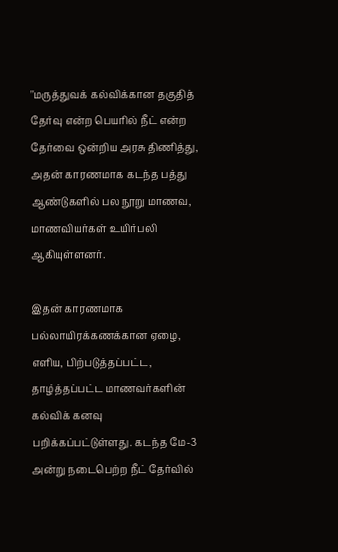''மருத்துவக் கல்விக்கான தகுதித் தேர்வு என்ற பெயரில் நீட் என்ற தேர்வை ஒன்றிய அரசு திணித்து, அதன் காரணமாக கடந்த பத்து ஆண்டுகளில் பல நூறு மாணவ, மாணவியர்கள் உயிர்பலி ஆகியுள்ளனர்.

இதன் காரணமாக பல்லாயிரக்கணக்கான ஏழை, எளிய, பிற்படுத்தப்பட்ட, தாழ்த்தப்பட்ட மாணவர்களின் கல்விக் கனவு பறிக்கப்பட்டுள்ளது. கடந்த மே-3 அன்று நடைபெற்ற நீட் தேர்வில்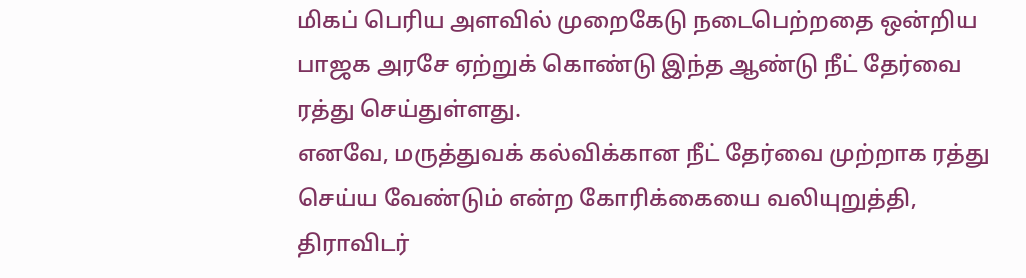மிகப் பெரிய அளவில் முறைகேடு நடைபெற்றதை ஒன்றிய பாஜக அரசே ஏற்றுக் கொண்டு இந்த ஆண்டு நீட் தேர்வை ரத்து செய்துள்ளது.
எனவே, மருத்துவக் கல்விக்கான நீட் தேர்வை முற்றாக ரத்து செய்ய வேண்டும் என்ற கோரிக்கையை வலியுறுத்தி, திராவிடர்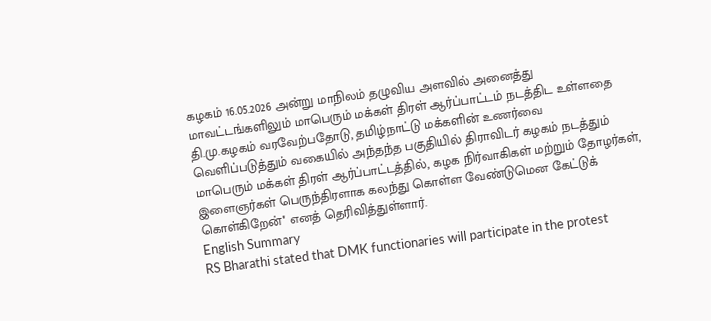கழகம் 16.05.2026 அன்று மாநிலம் தழுவிய அளவில் அனைத்து மாவட்டங்களிலும் மாபெரும் மக்கள் திரள் ஆர்ப்பாட்டம் நடத்திட உள்ளதை தி.மு.கழகம் வரவேற்பதோடு, தமிழ்நாட்டு மக்களின் உணர்வை வெளிப்படுத்தும் வகையில் அந்தந்த பகுதியில் திராவிடர் கழகம் நடத்தும் மாபெரும் மக்கள் திரள் ஆர்ப்பாட்டத்தில், கழக நிர்வாகிகள் மற்றும் தோழர்கள், இளைஞர்கள் பெருந்திரளாக கலந்து கொள்ள வேண்டுமென கேட்டுக் கொள்கிறேன்'' எனத் தெரிவித்துள்ளார்.
English Summary
RS Bharathi stated that DMK functionaries will participate in the protest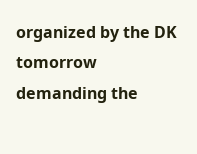organized by the DK tomorrow demanding the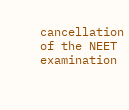cancellation of the NEET examination